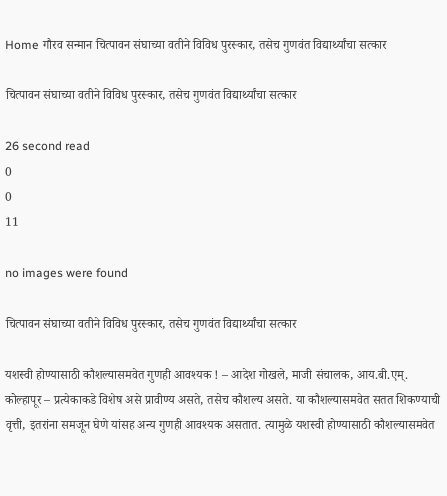Home गौरव सन्मान चित्पावन संघाच्या वतीने विविध पुरस्कार, तसेच गुणवंत विद्यार्थ्यांचा सत्कार

चित्पावन संघाच्या वतीने विविध पुरस्कार, तसेच गुणवंत विद्यार्थ्यांचा सत्कार

26 second read
0
0
11

no images were found

चित्पावन संघाच्या वतीने विविध पुरस्कार, तसेच गुणवंत विद्यार्थ्यांचा सत्कार

यशस्वी होण्यासाठी कौशल्यासमवेत गुणही आवश्यक ! – आदेश गोखले, माजी संचालक, आय.बी.एम्.
कोल्हापूर – प्रत्येकाकडे विशेष असे प्रावीण्य असते, तसेच कौशल्य असते. या कौशल्यासमवेत सतत शिकण्याची वृत्ती, इतरांना समजून घेणे यांसह अन्य गुणही आवश्यक असतात. त्यामुळे यशस्वी होण्यासाठी कौशल्यासमवेत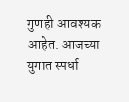गुणही आवश्यक आहेत. आजच्या युगात स्पर्धा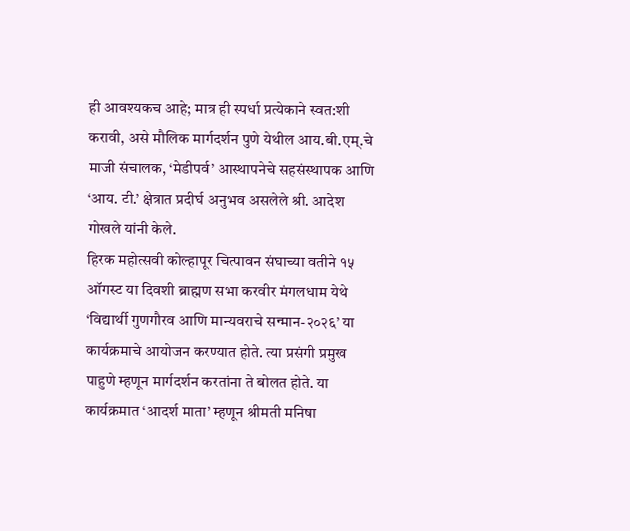ही आवश्यकच आहे; मात्र ही स्पर्धा प्रत्येकाने स्वत:शी करावी, असे मौलिक मार्गदर्शन पुणे येथील आय.बी.एम्.चे माजी संचालक, ‘मेडीपर्व’ आस्थापनेचे सहसंस्थापक आणि ‘आय. टी.’ क्षेत्रात प्रदीर्घ अनुभव असलेले श्री. आदेश गोखले यांनी केले.
हिरक महोत्सवी कोल्हापूर चित्पावन संघाच्या वतीने १५ ऑगस्ट या दिवशी ब्राह्मण सभा करवीर मंगलधाम येथे ‘विद्यार्थी गुणगौरव आणि मान्यवराचे सन्मान-२०२६’ या कार्यक्रमाचे आयोजन करण्यात होते. त्या प्रसंगी प्रमुख पाहुणे म्हणून मार्गदर्शन करतांना ते बोलत होते. या कार्यक्रमात ‘आदर्श माता’ म्हणून श्रीमती मनिषा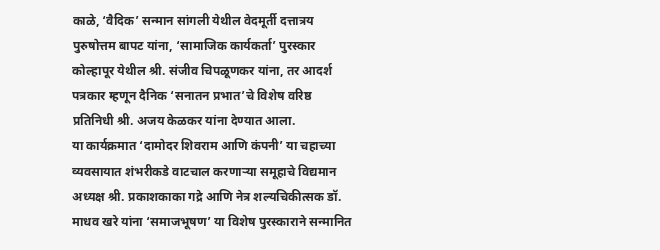काळे, ‘वैदिक’ सन्मान सांगली येथील वेदमूर्ती दत्तात्रय पुरुषोत्तम बापट यांना, ‘सामाजिक कार्यकर्ता’ पुरस्कार कोल्हापूर येथील श्री. संजीव चिपळूणकर यांना, तर आदर्श पत्रकार म्हणून दैनिक ‘सनातन प्रभात’चे विशेष वरिष्ठ प्रतिनिधी श्री. अजय केळकर यांना देण्यात आला.
या कार्यक्रमात ‘दामोदर शिवराम आणि कंपनी’ या चहाच्या व्यवसायात शंभरीकडे वाटचाल करणार्‍या समूहाचे विद्यमान अध्यक्ष श्री. प्रकाशकाका गद्रे आणि नेत्र शल्यचिकीत्सक डॉ. माधव खरे यांना ‘समाजभूषण’ या विशेष पुरस्काराने सन्मानित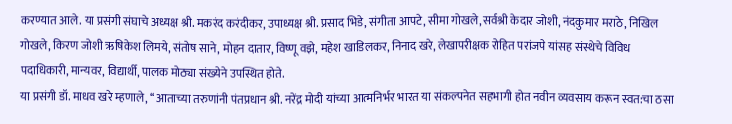करण्यात आले. या प्रसंगी संघाचे अध्यक्ष श्री. मकरंद करंदीकर, उपाध्यक्ष श्री. प्रसाद भिडे, संगीता आपटे, सीमा गोखले,सर्वश्री केदार जोशी, नंदकुमार मराठे, निखिल गोखले, किरण जोशी ऋषिकेश लिमये, संतोष साने, मोहन दातार, विष्णू वझे, महेश खाडिलकर, निनाद खरे, लेखापरीक्षक रोहित परांजपे यांसह संस्थेचे विविध पदाधिकारी, मान्यवर, विद्यार्थी, पालक मोठ्या संख्येने उपस्थित होते.
या प्रसंगी डॉ. माधव खरे म्हणाले, ‘‘आताच्या तरुणांनी पंतप्रधान श्री. नरेंद्र मोदी यांच्या आत्मनिर्भर भारत या संकल्पनेत सहभागी होत नवीन व्यवसाय करून स्वत:चा ठसा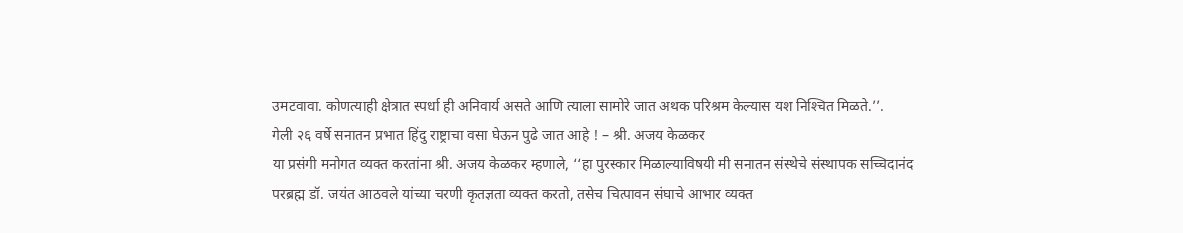उमटवावा. कोणत्याही क्षेत्रात स्पर्धा ही अनिवार्य असते आणि त्याला सामोरे जात अथक परिश्रम केल्यास यश निश्‍चित मिळते.’’.                                                                   गेली २६ वर्षे सनातन प्रभात हिंदु राष्ट्राचा वसा घेऊन पुढे जात आहे ! – श्री. अजय केळकर
या प्रसंगी मनोगत व्यक्त करतांना श्री. अजय केळकर म्हणाले, ‘‘हा पुरस्कार मिळाल्याविषयी मी सनातन संस्थेचे संस्थापक सच्चिदानंद परब्रह्म डॉ. जयंत आठवले यांच्या चरणी कृतज्ञता व्यक्त करतो, तसेच चित्पावन संघाचे आभार व्यक्त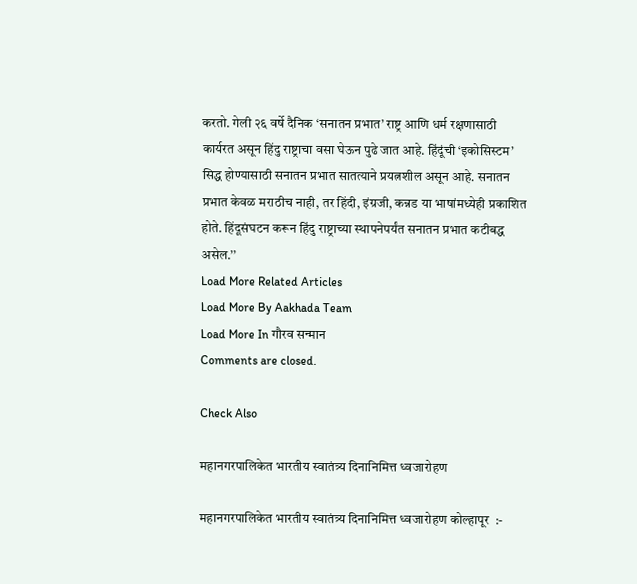करतो. गेली २६ वर्षे दैनिक ‘सनातन प्रभात’ राष्ट्र आणि धर्म रक्षणासाठी कार्यरत असून हिंदु राष्ट्राचा वसा घेऊन पुढे जात आहे. हिंदूंची ‘इकोसिस्टम’ सिद्ध होण्यासाठी सनातन प्रभात सातत्याने प्रयत्नशील असून आहे. सनातन प्रभात केवळ मराठीच नाही, तर हिंदी, इंग्रजी, कन्नड या भाषांमध्येही प्रकाशित होते. हिंदूसंघटन करून हिंदु राष्ट्राच्या स्थापनेपर्यंत सनातन प्रभात कटीबद्ध असेल.’’
Load More Related Articles
Load More By Aakhada Team
Load More In गौरव सन्मान
Comments are closed.

Check Also

महानगरपालिकेत भारतीय स्वातंत्र्य दिनानिमित्त ध्वजारोहण

महानगरपालिकेत भारतीय स्वातंत्र्य दिनानिमित्त ध्वजारोहण कोल्हापूर  :-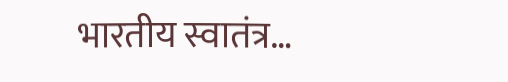भारतीय स्वातंत्र…